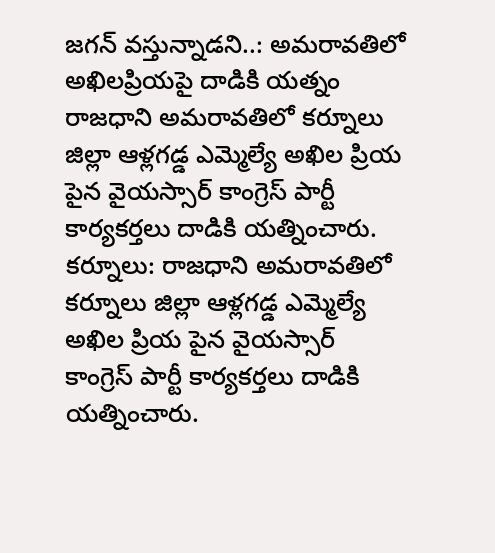జగన్ వస్తున్నాడని..: అమరావతిలో అఖిలప్రియపై దాడికి యత్నం
రాజధాని అమరావతిలో కర్నూలు జిల్లా ఆళ్లగడ్డ ఎమ్మెల్యే అఖిల ప్రియ పైన వైయస్సార్ కాంగ్రెస్ పార్టీ కార్యకర్తలు దాడికి యత్నించారు.
కర్నూలు: రాజధాని అమరావతిలో కర్నూలు జిల్లా ఆళ్లగడ్డ ఎమ్మెల్యే అఖిల ప్రియ పైన వైయస్సార్ కాంగ్రెస్ పార్టీ కార్యకర్తలు దాడికి యత్నించారు.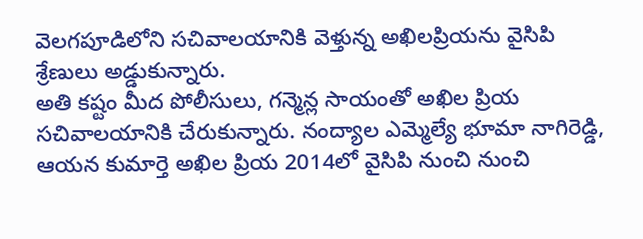వెలగపూడిలోని సచివాలయానికి వెళ్తున్న అఖిలప్రియను వైసిపి శ్రేణులు అడ్డుకున్నారు.
అతి కష్టం మీద పోలీసులు, గన్మెన్ల సాయంతో అఖిల ప్రియ సచివాలయానికి చేరుకున్నారు. నంద్యాల ఎమ్మెల్యే భూమా నాగిరెడ్డి, ఆయన కుమార్తె అఖిల ప్రియ 2014లో వైసిపి నుంచి నుంచి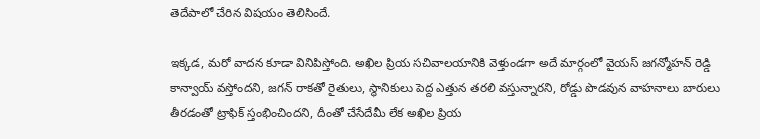తెదేపాలో చేరిన విషయం తెలిసిందే.

ఇక్కడ, మరో వాదన కూడా వినిపిస్తోంది. అఖిల ప్రియ సచివాలయానికి వెళ్తుండగా అదే మార్గంలో వైయస్ జగన్మోహన్ రెడ్డి కాన్వాయ్ వస్తోందని, జగన్ రాకతో రైతులు, స్థానికులు పెద్ద ఎత్తున తరలి వస్తున్నారని, రోడ్డు పొడవున వాహనాలు బారులు తీరడంతో ట్రాఫిక్ స్తంభించిందని, దీంతో చేసేదేమీ లేక అఖిల ప్రియ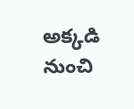అక్కడి నుంచి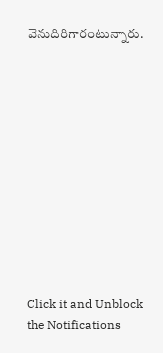వెనుదిరిగారంటున్నారు.












Click it and Unblock the Notifications